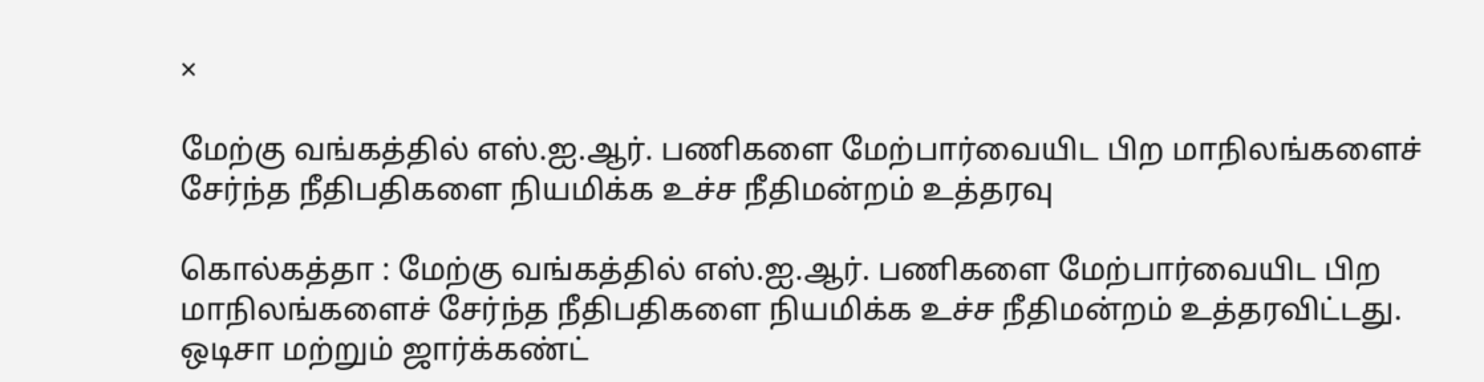×

மேற்கு வங்கத்தில் எஸ்.ஐ.ஆர். பணிகளை மேற்பார்வையிட பிற மாநிலங்களைச் சேர்ந்த நீதிபதிகளை நியமிக்க உச்ச நீதிமன்றம் உத்தரவு

கொல்கத்தா : மேற்கு வங்கத்தில் எஸ்.ஐ.ஆர். பணிகளை மேற்பார்வையிட பிற மாநிலங்களைச் சேர்ந்த நீதிபதிகளை நியமிக்க உச்ச நீதிமன்றம் உத்தரவிட்டது. ஒடிசா மற்றும் ஜார்க்கண்ட்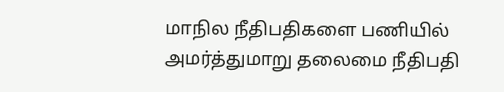மாநில நீதிபதிகளை பணியில் அமர்த்துமாறு தலைமை நீதிபதி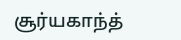சூர்யகாந்த்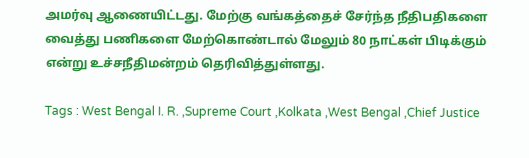அமர்வு ஆணையிட்டது. மேற்கு வங்கத்தைச் சேர்ந்த நீதிபதிகளை வைத்து பணிகளை மேற்கொண்டால் மேலும் 80 நாட்கள் பிடிக்கும் என்று உச்சநீதிமன்றம் தெரிவித்துள்ளது.

Tags : West Bengal I. R. ,Supreme Court ,Kolkata ,West Bengal ,Chief Justice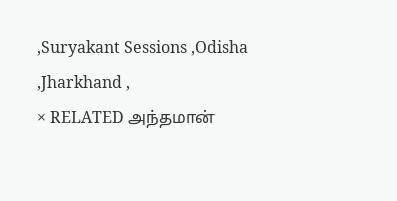,Suryakant Sessions ,Odisha ,Jharkhand ,
× RELATED அந்தமான்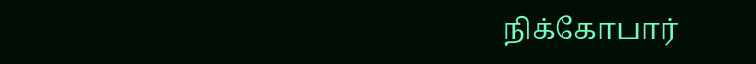நிக்கோபார்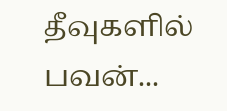தீவுகளில் பவன்...